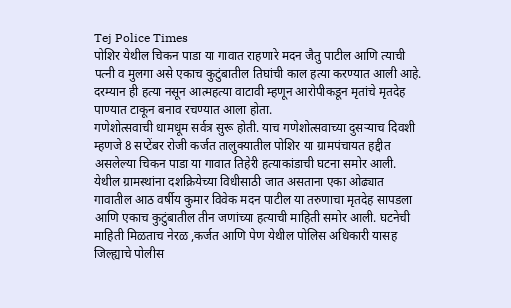Tej Police Times
पोशिर येथील चिकन पाडा या गावात राहणारे मदन जैतु पाटील आणि त्याची पत्नी व मुलगा असे एकाच कुटुंबातील तिघांची काल हत्या करण्यात आली आहे. दरम्यान ही हत्या नसून आत्महत्या वाटावी म्हणून आरोपीकडून मृतांचे मृतदेह पाण्यात टाकून बनाव रचण्यात आला होता.
गणेशोत्सवाची धामधूम सर्वत्र सुरू होती. याच गणेशोत्सवाच्या दुसऱ्याच दिवशी म्हणजे 8 सप्टेंबर रोजी कर्जत तालुक्यातील पोशिर या ग्रामपंचायत हद्दीत असलेल्या चिकन पाडा या गावात तिहेरी हत्याकांडाची घटना समोर आली. येथील ग्रामस्थांना दशक्रियेच्या विधीसाठी जात असताना एका ओढ्यात गावातील आठ वर्षीय कुमार विवेक मदन पाटील या तरुणाचा मृतदेह सापडला आणि एकाच कुटुंबातील तीन जणांच्या हत्याची माहिती समोर आली. घटनेची माहिती मिळताच नेरळ ,कर्जत आणि पेण येथील पोलिस अधिकारी यासह जिल्ह्याचे पोलीस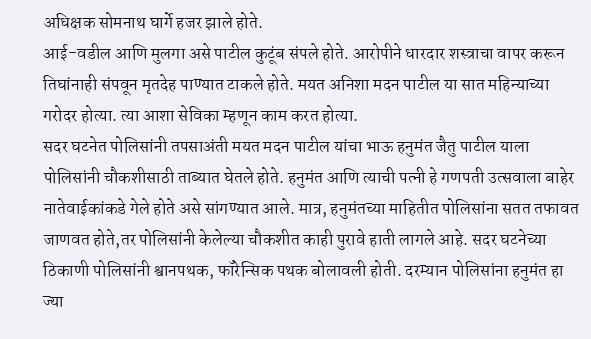अधिक्षक सोमनाथ घार्गे हजर झाले होते.
आई-वडील आणि मुलगा असे पाटील कुटूंब संपले होते. आरोपीने धारदार शस्त्राचा वापर करून तिघांनाही संपवून मृतदेह पाण्यात टाकले होते. मयत अनिशा मदन पाटील या सात महिन्याच्या गरोदर होत्या. त्या आशा सेविका म्हणून काम करत होत्या.
सदर घटनेत पोलिसांनी तपसाअंती मयत मदन पाटील यांचा भाऊ हनुमंत जैतु पाटील याला पोलिसांनी चौकशीसाठी ताब्यात घेतले होते. हनुमंत आणि त्याची पत्नी हे गणपती उत्सवाला बाहेर नातेवाईकांकडे गेले होते असे सांगण्यात आले. मात्र, हनुमंतच्या माहितीत पोलिसांना सतत तफावत जाणवत होते,तर पोलिसांनी केलेल्या चौकशीत काही पुरावे हाती लागले आहे. सदर घटनेच्या ठिकाणी पोलिसांनी श्वानपथक, फॉरेन्सिक पथक बोलावली होती. दरम्यान पोलिसांना हनुमंत हा ज्या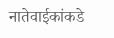नातेवाईकांकडे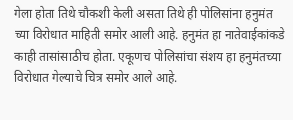गेला होता तिथे चौकशी केली असता तिथे ही पोलिसांना हनुमंत च्या विरोधात माहिती समोर आली आहे. हनुमंत हा नातेवाईकांकडे काही तासांसाठीच होता. एकूणच पोलिसांचा संशय हा हनुमंतच्या विरोधात गेल्याचे चित्र समोर आले आहे.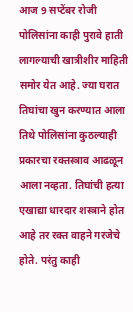आज 9 सप्टेंबर रोजी पोलिसांना काही पुरावे हाती लागल्याची खात्रीशीर माहिती समोर येत आहे. ज्या घरात तिघांचा खुन करण्यात आला तिथे पोलिसांना कुठल्याही प्रकारचा रक्तस्त्राव आढळून आला नव्हता. तिघांची हत्या एखाद्या धारदार शस्त्राने होत आहे तर रक्त वाहने गरजेचे होते. परंतु काही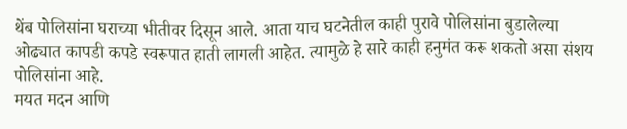थेंब पोलिसांना घराच्या भीतीवर दिसून आले. आता याच घटनेतील काही पुरावे पोलिसांना बुडालेल्या ओढ्यात कापडी कपडे स्वरूपात हाती लागली आहेत. त्यामुळे हे सारे काही हनुमंत करू शकतो असा संशय पोलिसांना आहे.
मयत मदन आणि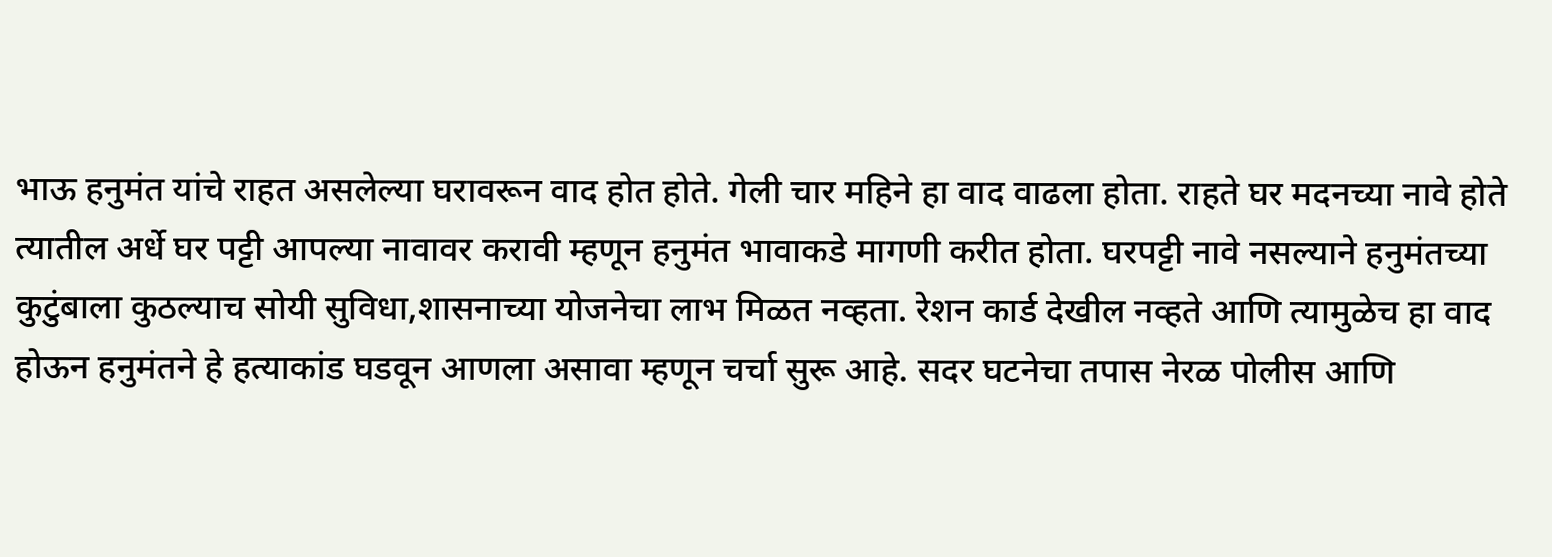भाऊ हनुमंत यांचे राहत असलेल्या घरावरून वाद होत होते. गेली चार महिने हा वाद वाढला होता. राहते घर मदनच्या नावे होते त्यातील अर्धे घर पट्टी आपल्या नावावर करावी म्हणून हनुमंत भावाकडे मागणी करीत होता. घरपट्टी नावे नसल्याने हनुमंतच्या कुटुंबाला कुठल्याच सोयी सुविधा,शासनाच्या योजनेचा लाभ मिळत नव्हता. रेशन कार्ड देखील नव्हते आणि त्यामुळेच हा वाद होऊन हनुमंतने हे हत्याकांड घडवून आणला असावा म्हणून चर्चा सुरू आहे. सदर घटनेचा तपास नेरळ पोलीस आणि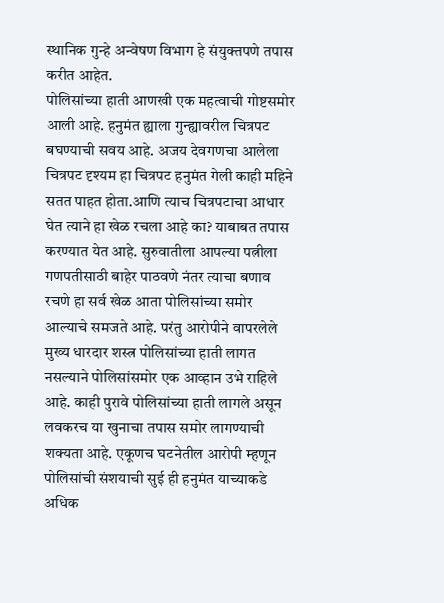स्थानिक गुन्हे अन्वेषण विभाग हे संयुक्तपणे तपास करीत आहेत.
पोलिसांच्या हाती आणखी एक महत्वाची गोष्टसमोर आली आहे. हनुमंत ह्याला गुन्ह्यावरील चित्रपट बघण्याची सवय आहे. अजय देवगणचा आलेला चित्रपट दृश्यम हा चित्रपट हनुमंत गेली काही महिने सतत पाहत होता.आणि त्याच चित्रपटाचा आधार घेत त्याने हा खेळ रचला आहे का? याबाबत तपास करण्यात येत आहे. सुरुवातीला आपल्या पत्नीला गणपतीसाठी बाहेर पाठवणे नंतर त्याचा बणाव रचणे हा सर्व खेळ आता पोलिसांच्या समोर आल्याचे समजते आहे. परंतु आरोपीने वापरलेले मुख्य धारदार शस्त्र पोलिसांच्या हाती लागत नसल्याने पोलिसांसमोर एक आव्हान उभे राहिले आहे. काही पुरावे पोलिसांच्या हाती लागले असून लवकरच या खुनाचा तपास समोर लागण्याची शक्यता आहे. एकूणच घटनेतील आरोपी म्हणून पोलिसांची संशयाची सुई ही हनुमंत याच्याकडे अधिक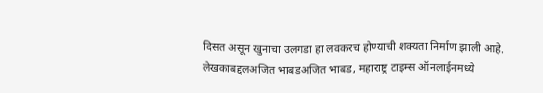दिसत असून खुनाचा उलगडा हा लवकरच होण्याची शक्यता निर्माण झाली आहे.
लेखकाबद्दलअजित भाबडअजित भाबड, महाराष्ट्र टाइम्स ऑनलाईनमध्ये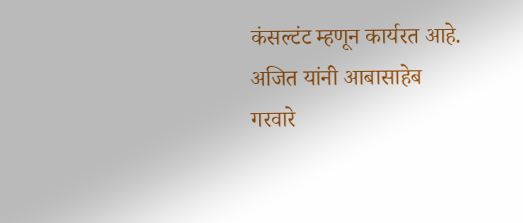कंसल्टंट म्हणून कार्यरत आहे. अजित यांनी आबासाहेब गरवारे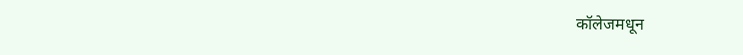कॉलेजमधून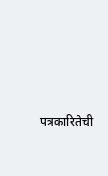पत्रकारितेची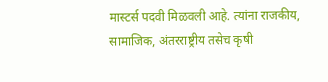मास्टर्स पदवी मिळवली आहे. त्यांना राजकीय, सामाजिक, अंतरराष्ट्रीय तसेच कृषी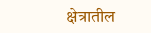क्षेत्रातील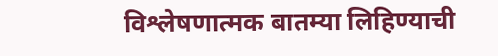विश्लेषणात्मक बातम्या लिहिण्याची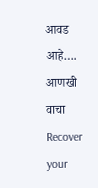आवड आहे…. आणखी वाचा
Recover your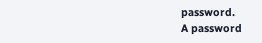password.
A password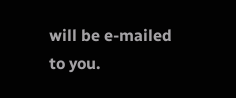will be e-mailed to you.